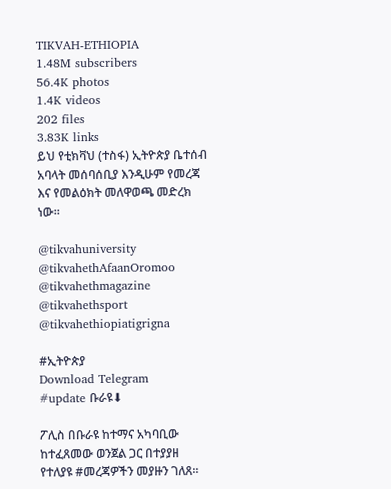TIKVAH-ETHIOPIA
1.48M subscribers
56.4K photos
1.4K videos
202 files
3.83K links
ይህ የቲክቫህ (ተስፋ) ኢትዮጵያ ቤተሰብ አባላት መሰባሰቢያ እንዲሁም የመረጃ እና የመልዕክት መለዋወጫ መድረክ ነው።

@tikvahuniversity
@tikvahethAfaanOromoo
@tikvahethmagazine
@tikvahethsport
@tikvahethiopiatigrigna

#ኢትዮጵያ
Download Telegram
#update ቡራዩ⬇

ፖሊስ በቡራዩ ከተማና አካባቢው ከተፈጸመው ወንጀል ጋር በተያያዘ የተለያዩ #መረጃዎችን መያዙን ገለጸ።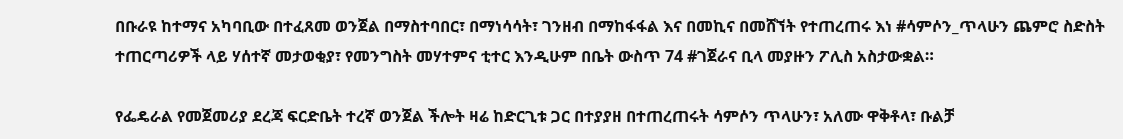በቡራዩ ከተማና አካባቢው በተፈጸመ ወንጀል በማስተባበር፣ በማነሳሳት፣ ገንዘብ በማከፋፋል እና በመኪና በመሸኘት የተጠረጠሩ እነ #ሳምሶን_ጥላሁን ጨምሮ ስድስት ተጠርጣሪዎች ላይ ሃሰተኛ መታወቂያ፣ የመንግስት መሃተምና ቲተር እንዲሁም በቤት ውስጥ 74 #ገጀራና ቢላ መያዙን ፖሊስ አስታውቋል።

የፌዴራል የመጀመሪያ ደረጃ ፍርድቤት ተረኛ ወንጀል ችሎት ዛሬ ከድርጊቱ ጋር በተያያዘ በተጠረጠሩት ሳምሶን ጥላሁን፣ አለሙ ዋቅቶላ፣ ቡልቻ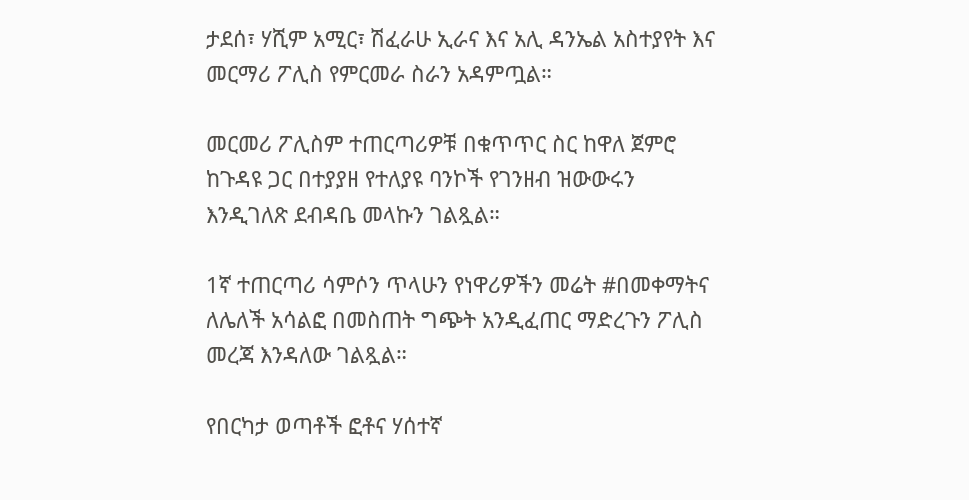ታደሰ፣ ሃሺም አሚር፣ ሽፈራሁ ኢራና እና አሊ ዳንኤል አስተያየት እና መርማሪ ፖሊስ የምርመራ ስራን አዳምጧል።

መርመሪ ፖሊስም ተጠርጣሪዎቹ በቁጥጥር ስር ከዋለ ጀምሮ ከጉዳዩ ጋር በተያያዘ የተለያዩ ባንኮች የገንዘብ ዝውውሩን እንዲገለጽ ደብዳቤ መላኩን ገልጿል።

1ኛ ተጠርጣሪ ሳምሶን ጥላሁን የነዋሪዎችን መሬት #በመቀማትና ለሌለች አሳልፎ በመስጠት ግጭት አንዲፈጠር ማድረጉን ፖሊስ መረጃ እንዳለው ገልጿል።

የበርካታ ወጣቶች ፎቶና ሃሰተኛ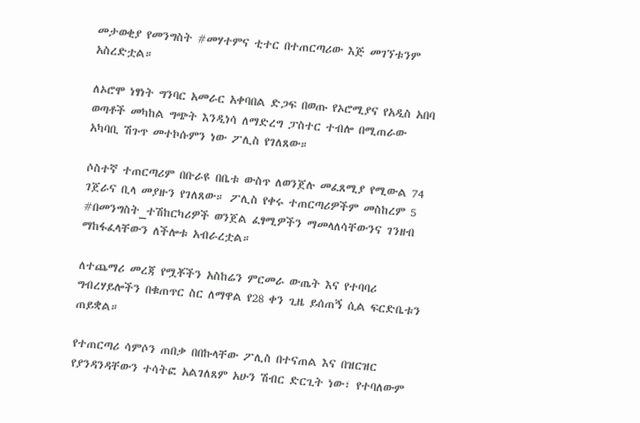መታወቂያ የመንግስት #መሃተምና ቲተር በተጠርጣሪው እጅ መገኘቱንም አስረድቷል።

ለኦሮሞ ነፃነት ግንባር አመራር አቀባበል ድጋፍ በወጡ የኦሮሚያና የአዲስ አበባ ወጣቶች መካከል ግጭት እንዲነሳ ለማድረግ ፓስተር ተብሎ በሚጠራው አካባቢ ሽጉጥ መተኮሱምን ነው ፖሊስ የገለጸው።

ሶስተኛ ተጠርጣሪም በቡራዩ በቤቱ ውስጥ ለወንጀሉ መፈጸሚያ የሚውል 74 ገጀራና ቢላ መያዙን የገለጸው። ፖሊስ የቀሩ ተጠርጣሪዎችም መስከረም 5 #በመንግስት_ተሽከርካሪዎች ወንጀል ፈፃሚዎችን ማመላለሳቸውንና ገንዘብ ማከፋፈላቸውን ለችሎቱ አብራረቷል።

ለተጨማሪ መረጃ የሟቾችን አስከሬን ምርመራ ውጤት እና የተባባሪ ግብረሃይሎችን በቁጠጥር ስር ለማዋል የ28 ቀን ጊዜ ይሰጠኝ ሲል ፍርድቤቱን ጠይቋል።

የተጠርጣሪ ሳምሶን ጠበቃ በበኩላቸው ፖሊስ በተናጠል እና በዝርዝር የያንዳንዳቸውን ተሳትፎ አልገለጸም አሁን ሽብር ድርጊት ነው፣ የተባለውም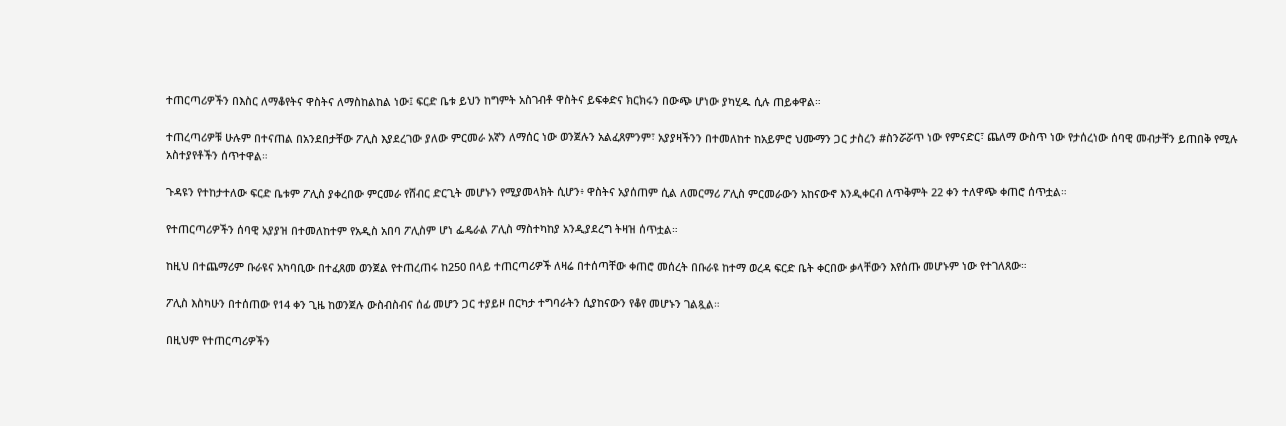ተጠርጣሪዎችን በእስር ለማቆየትና ዋስትና ለማስከልከል ነው፤ ፍርድ ቤቱ ይህን ከግምት አስገብቶ ዋስትና ይፍቀድና ክርክሩን በውጭ ሆነው ያካሂዱ ሲሉ ጠይቀዋል።

ተጠረጣሪዎቹ ሁሉም በተናጠል በአንደበታቸው ፖሊስ እያደረገው ያለው ምርመራ አኛን ለማሰር ነው ወንጀሉን አልፈጸምንም፣ አያያዛችንን በተመለከተ ከአይምሮ ህሙማን ጋር ታስረን #ስንሯሯጥ ነው የምናድር፣ ጨለማ ውስጥ ነው የታሰረነው ሰባዊ መብታቸን ይጠበቅ የሚሉ አስተያየቶችን ሰጥተዋል።

ጉዳዩን የተከታተለው ፍርድ ቤቱም ፖሊስ ያቀረበው ምርመራ የሸብር ድርጊት መሆኑን የሚያመላክት ሲሆን፥ ዋስትና አያሰጠም ሲል ለመርማሪ ፖሊስ ምርመራውን አከናውኖ እንዲቀርብ ለጥቅምት 22 ቀን ተለዋጭ ቀጠሮ ሰጥቷል።

የተጠርጣሪዎችን ሰባዊ አያያዝ በተመለከተም የአዲስ አበባ ፖሊስም ሆነ ፌዴራል ፖሊስ ማስተካከያ አንዲያደረግ ትዛዝ ሰጥቷል።

ከዚህ በተጨማሪም ቡራዩና አካባቢው በተፈጸመ ወንጀል የተጠረጠሩ ከ250 በላይ ተጠርጣሪዎች ለዛሬ በተሰጣቸው ቀጠሮ መሰረት በቡራዩ ከተማ ወረዳ ፍርድ ቤት ቀርበው ቃላቸውን እየሰጡ መሆኑም ነው የተገለጸው።

ፖሊስ እስካሁን በተሰጠው የ14 ቀን ጊዜ ከወንጀሉ ውስብስብና ሰፊ መሆን ጋር ተያይዞ በርካታ ተግባራትን ሲያከናውን የቆየ መሆኑን ገልጿል።

በዚህም የተጠርጣሪዎችን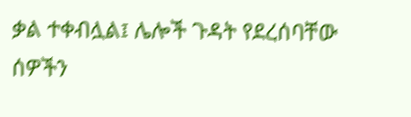ቃል ተቀብሏል፤ ሌሎች ጉዳት የደረሰባቸው ሰዎችን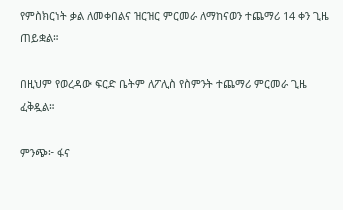የምስክርነት ቃል ለመቀበልና ዝርዝር ምርመራ ለማከናወን ተጨማሪ 14 ቀን ጊዜ ጠይቋል።

በዚህም የወረዳው ፍርድ ቤትም ለፖሊስ የስምንት ተጨማሪ ምርመራ ጊዜ ፈቅዷል።

ምንጭ፦ ፋና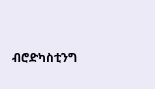ብሮድካስቲንግ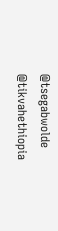@tsegabwolde @tikvahethiopia